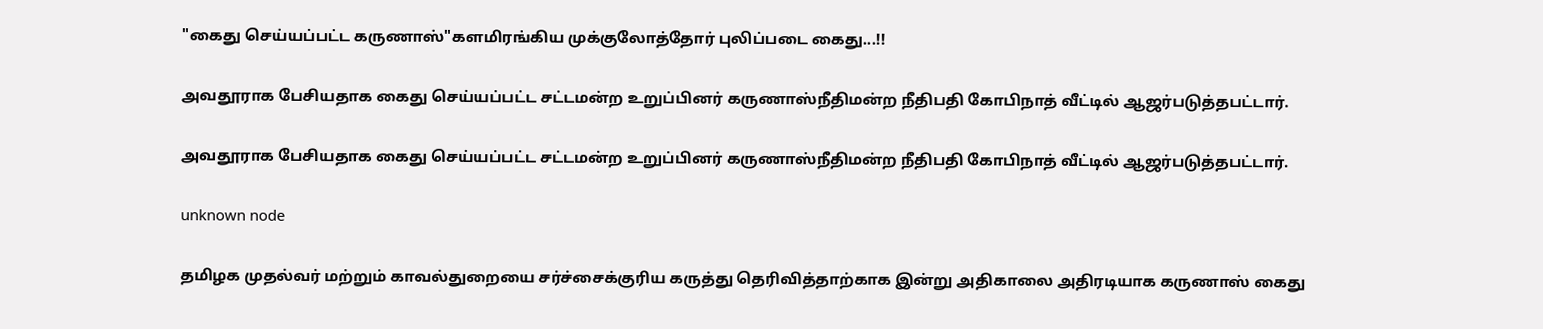"கைது செய்யப்பட்ட கருணாஸ்"களமிரங்கிய முக்குலோத்தோர் புலிப்படை கைது...!!

அவதூராக பேசியதாக கைது செய்யப்பட்ட சட்டமன்ற உறுப்பினர் கருணாஸ்நீதிமன்ற நீதிபதி கோபிநாத் வீட்டில் ஆஜர்படுத்தபட்டார்.

அவதூராக பேசியதாக கைது செய்யப்பட்ட சட்டமன்ற உறுப்பினர் கருணாஸ்நீதிமன்ற நீதிபதி கோபிநாத் வீட்டில் ஆஜர்படுத்தபட்டார்.

unknown node

தமிழக முதல்வர் மற்றும் காவல்துறையை சர்ச்சைக்குரிய கருத்து தெரிவித்தாற்காக இன்று அதிகாலை அதிரடியாக கருணாஸ் கைது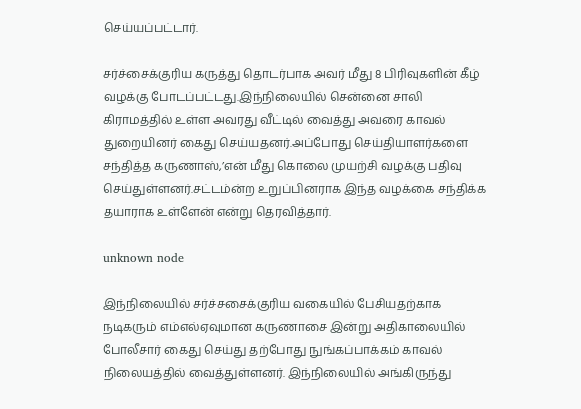செய்யப்பட்டார்.

சர்ச்சைக்குரிய கருத்து தொடர்பாக அவர் மீது 8 பிரிவுகளின் கீழ் வழக்கு போடப்பட்டது.இந்நிலையில் சென்னை சாலி கிராமத்தில் உள்ள அவரது வீட்டில் வைத்து அவரை காவல் துறையினர் கைது செய்யதனர்.அப்போது செய்தியாளர்களை சந்தித்த கருணாஸ்,’என் மீது கொலை முயற்சி வழக்கு பதிவு செய்துள்ளனர்.சட்டம்ன்ற உறுப்பினராக இந்த வழக்கை சந்திக்க தயாராக உள்ளேன் என்று தெரவித்தார்.

unknown node

இந்நிலையில் சர்ச்சசைக்குரிய வகையில் பேசியதற்காக நடிகரும் எம்எல்ஏவுமான கருணாசை இன்று அதிகாலையில் போலீசார் கைது செய்து தற்போது நுங்கப்பாக்கம் காவல் நிலையத்தில் வைத்துள்ளனர். இந்நிலையில் அங்கிருந்து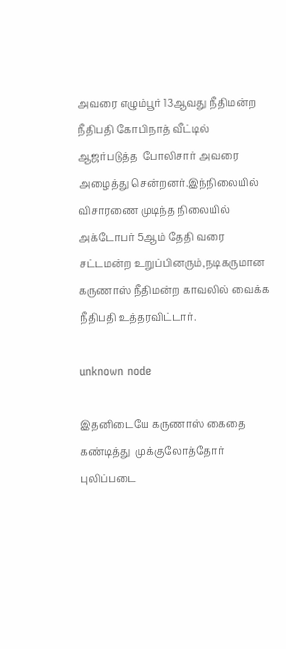அவரை எழும்பூர் 13ஆவது நீதிமன்ற நீதிபதி கோபிநாத் வீட்டில் ஆஜர்படுத்த  போலிசார் அவரை அழைத்து சென்றனர்.இந்நிலையில் விசாரணை முடிந்த நிலையில் அக்டோபர் 5ஆம் தேதி வரை சட்டமன்ற உறுப்பினரும்,நடிகருமான கருணாஸ் நீதிமன்ற காவலில் வைக்க நீதிபதி உத்தரவிட்டார்.

unknown node

இதனிடையே கருணாஸ் கைதை கண்டித்து  முக்குலோத்தோர் புலிப்படை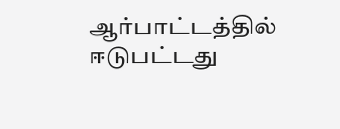ஆர்பாட்டத்தில் ஈடுபட்டது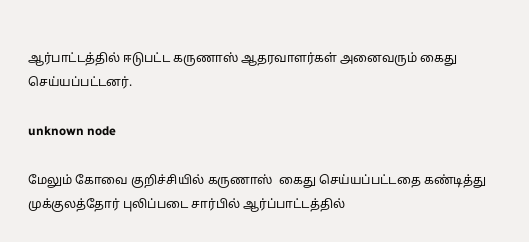ஆர்பாட்டத்தில் ஈடுபட்ட கருணாஸ் ஆதரவாளர்கள் அனைவரும் கைது செய்யப்பட்டனர்.

unknown node

மேலும் கோவை குறிச்சியில் கருணாஸ்  கைது செய்யப்பட்டதை கண்டித்து முக்குலத்தோர் புலிப்படை சார்பில் ஆர்ப்பாட்டத்தில்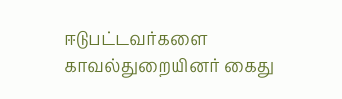ஈடுபட்டவர்களை காவல்துறையினர் கைது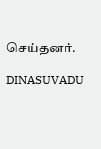செய்தனர்.

DINASUVADU